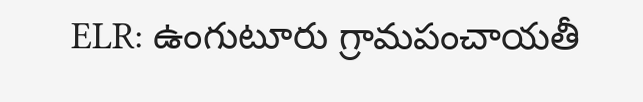ELR: ఉంగుటూరు గ్రామపంచాయతీ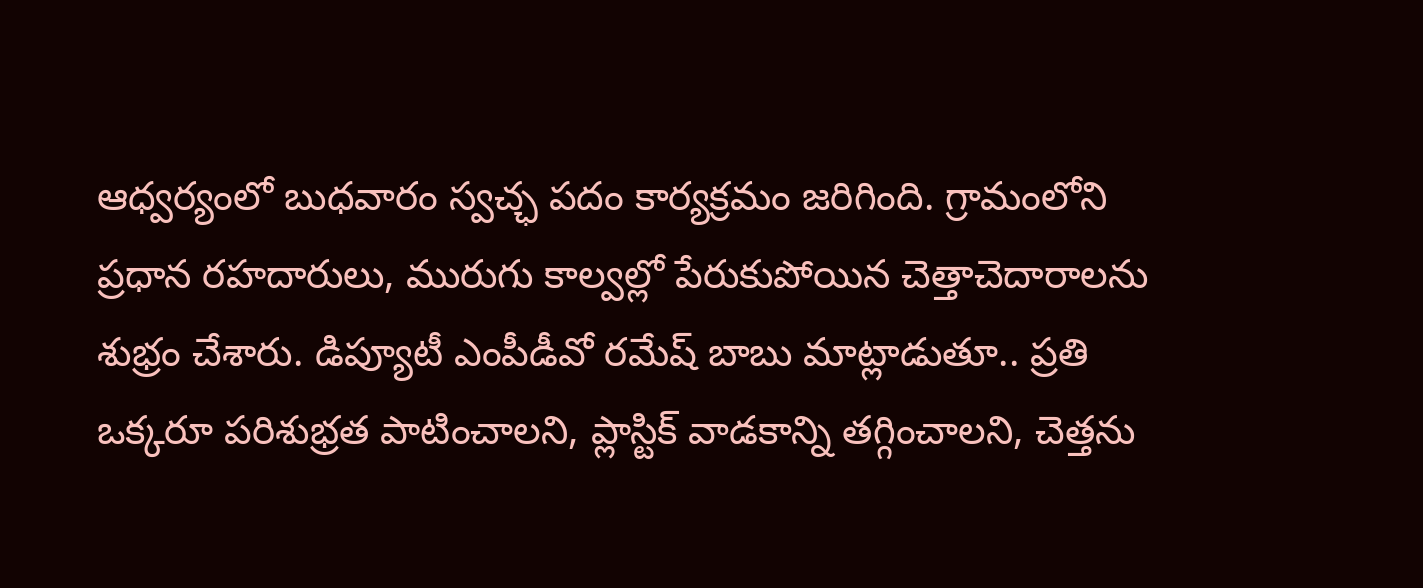ఆధ్వర్యంలో బుధవారం స్వచ్ఛ పదం కార్యక్రమం జరిగింది. గ్రామంలోని ప్రధాన రహదారులు, మురుగు కాల్వల్లో పేరుకుపోయిన చెత్తాచెదారాలను శుభ్రం చేశారు. డిప్యూటీ ఎంపీడీవో రమేష్ బాబు మాట్లాడుతూ.. ప్రతి ఒక్కరూ పరిశుభ్రత పాటించాలని, ప్లాస్టిక్ వాడకాన్ని తగ్గించాలని, చెత్తను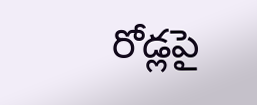రోడ్లపై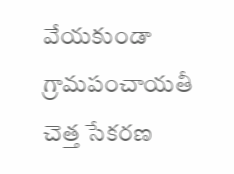వేయకుండా గ్రామపంచాయతీ చెత్త సేకరణ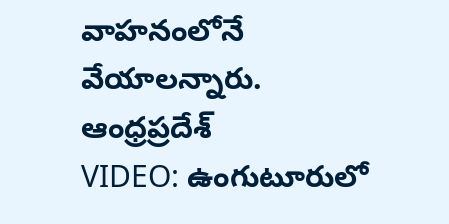వాహనంలోనే వేయాలన్నారు.
ఆంధ్రప్రదేశ్
VIDEO: ఉంగుటూరులో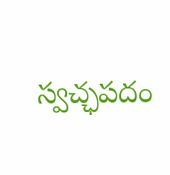స్వచ్ఛపదం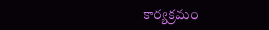కార్యక్రమం